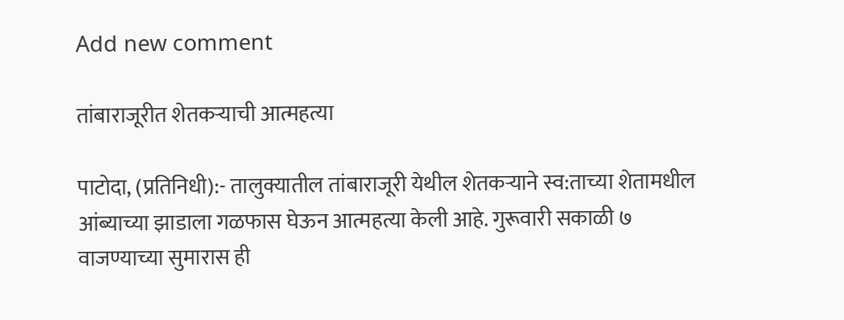Add new comment

तांबाराजूरीत शेतकर्‍याची आत्महत्या

पाटोदा, (प्रतिनिधी):- तालुक्यातील तांबाराजूरी येथील शेतकर्‍याने स्व:ताच्या शेतामधील आंब्याच्या झाडाला गळफास घेऊन आत्महत्या केली आहे. गुरूवारी सकाळी ७ वाजण्याच्या सुमारास ही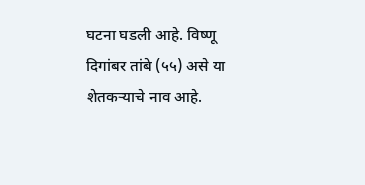घटना घडली आहे. विष्णू दिगांबर तांबे (५५) असे या शेतकर्‍याचे नाव आहे.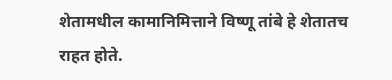शेतामधील कामानिमित्ताने विष्णू तांबे हे शेतातच राहत होते.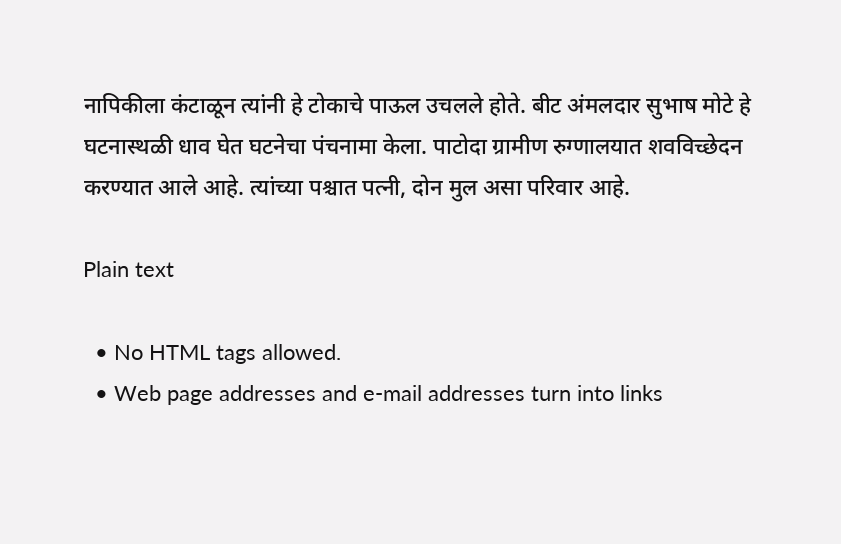नापिकीला कंटाळून त्यांनी हे टोकाचे पाऊल उचलले होते. बीट अंमलदार सुभाष मोटे हे घटनास्थळी धाव घेत घटनेचा पंचनामा केला. पाटोदा ग्रामीण रुग्णालयात शवविच्छेदन करण्यात आले आहे. त्यांच्या पश्चात पत्नी, दोन मुल असा परिवार आहे.

Plain text

  • No HTML tags allowed.
  • Web page addresses and e-mail addresses turn into links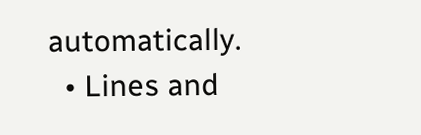automatically.
  • Lines and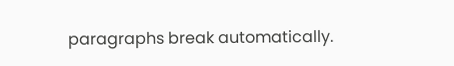paragraphs break automatically.